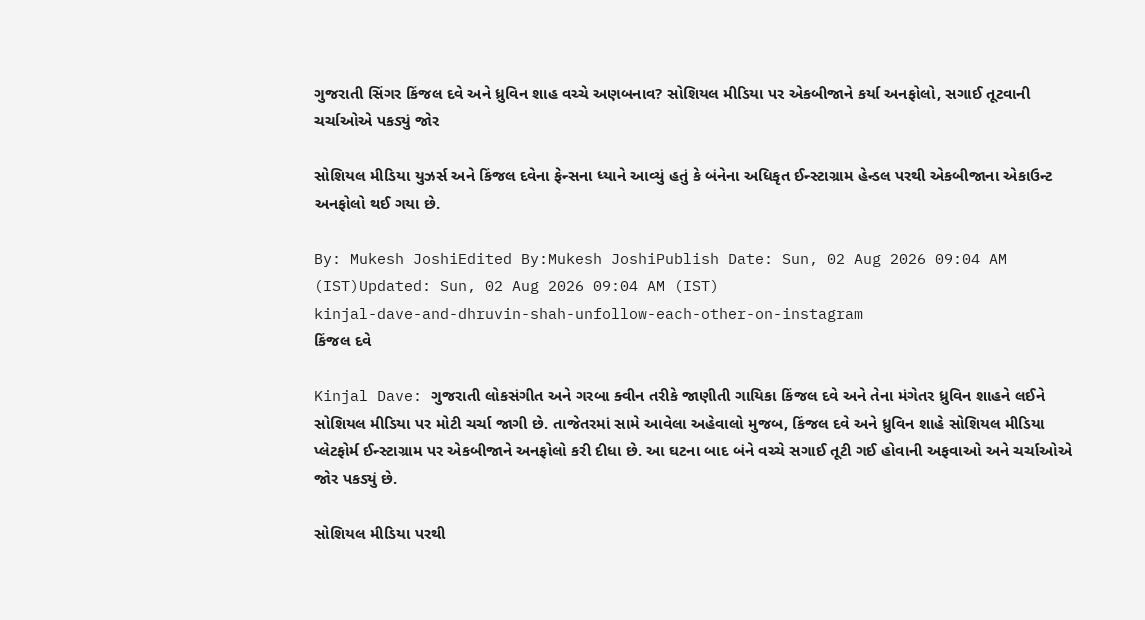ગુજરાતી સિંગર કિંજલ દવે અને ધ્રુવિન શાહ વચ્ચે અણબનાવ? સોશિયલ મીડિયા પર એકબીજાને કર્યા અનફોલો, સગાઈ તૂટવાની ચર્ચાઓએ પકડ્યું જોર

સોશિયલ મીડિયા યુઝર્સ અને કિંજલ દવેના ફેન્સના ધ્યાને આવ્યું હતું કે બંનેના અધિકૃત ઈન્સ્ટાગ્રામ હેન્ડલ પરથી એકબીજાના એકાઉન્ટ અનફોલો થઈ ગયા છે.

By: Mukesh JoshiEdited By:Mukesh JoshiPublish Date: Sun, 02 Aug 2026 09:04 AM (IST)Updated: Sun, 02 Aug 2026 09:04 AM (IST)
kinjal-dave-and-dhruvin-shah-unfollow-each-other-on-instagram
કિંજલ દવે

Kinjal Dave: ગુજરાતી લોકસંગીત અને ગરબા ક્વીન તરીકે જાણીતી ગાયિકા કિંજલ દવે અને તેના મંગેતર ધ્રુવિન શાહને લઈને સોશિયલ મીડિયા પર મોટી ચર્ચા જાગી છે. તાજેતરમાં સામે આવેલા અહેવાલો મુજબ, કિંજલ દવે અને ધ્રુવિન શાહે સોશિયલ મીડિયા પ્લેટફોર્મ ઈન્સ્ટાગ્રામ પર એકબીજાને અનફોલો કરી દીધા છે. આ ઘટના બાદ બંને વચ્ચે સગાઈ તૂટી ગઈ હોવાની અફવાઓ અને ચર્ચાઓએ જોર પકડ્યું છે.

સોશિયલ મીડિયા પરથી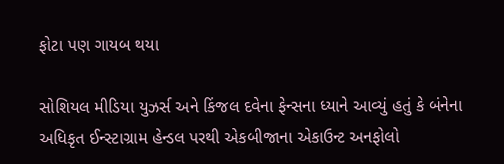ફોટા પણ ગાયબ થયા

સોશિયલ મીડિયા યુઝર્સ અને કિંજલ દવેના ફેન્સના ધ્યાને આવ્યું હતું કે બંનેના અધિકૃત ઈન્સ્ટાગ્રામ હેન્ડલ પરથી એકબીજાના એકાઉન્ટ અનફોલો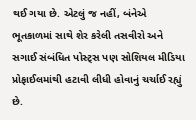થઈ ગયા છે. એટલું જ નહીં, બંનેએ ભૂતકાળમાં સાથે શેર કરેલી તસવીરો અને સગાઈ સંબંધિત પોસ્ટ્સ પણ સોશિયલ મીડિયા પ્રોફાઈલમાંથી હટાવી લીધી હોવાનું ચર્ચાઈ રહ્યું છે.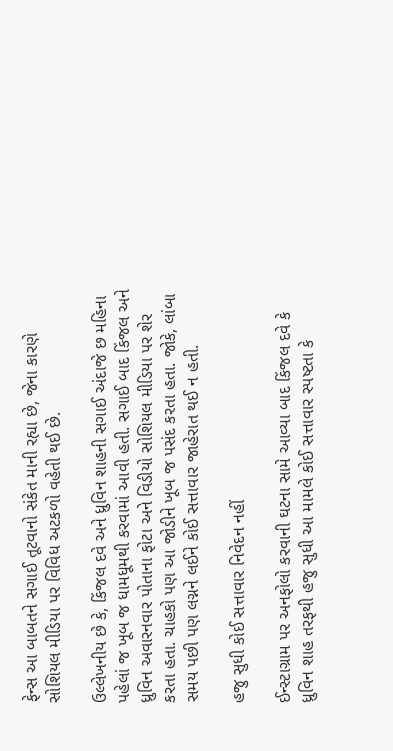ફેન્સ આ બાબતને સગાઈ તૂટવાનો સંકેત માની રહ્યા છે, જેના કારણે સોશિયલ મીડિયા પર વિવિધ અટકળો વહેતી થઈ છે.

ઉલ્લેખનીય છે કે, કિંજલ દવે અને ધ્રુવિન શાહની સગાઈ અંદાજે છ મહિના પહેલાં જ ખૂબ જ ધામધૂમથી કરવામાં આવી હતી. સગાઈ બાદ કિંજલ અને ધ્રુવિન અવારનવાર પોતાના ફોટા અને વિડીયો સોશિયલ મીડિયા પર શેર કરતા હતા. ચાહકો પણ આ જોડીને ખૂબ જ પસંદ કરતા હતા. જોકે, લાંબા સમય પછી પણ લગ્નને લઈને કોઈ સત્તાવાર જાહેરાત થઈ ન હતી.

હજુ સુધી કોઈ સત્તાવાર નિવેદન નહીં

ઈન્સ્ટાગ્રામ પર અનફોલો કરવાની ઘટના સામે આવ્યા બાદ કિંજલ દવે કે ધ્રુવિન શાહ તરફથી હજુ સુધી આ મામલે કોઈ સત્તાવાર સ્પષ્ટતા કે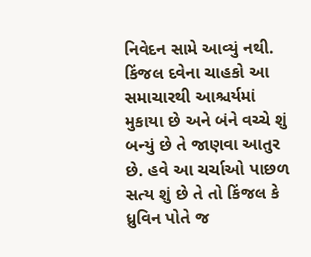નિવેદન સામે આવ્યું નથી. કિંજલ દવેના ચાહકો આ સમાચારથી આશ્ચર્યમાં મુકાયા છે અને બંને વચ્ચે શું બન્યું છે તે જાણવા આતુર છે. હવે આ ચર્ચાઓ પાછળ સત્ય શું છે તે તો કિંજલ કે ધ્રુવિન પોતે જ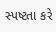સ્પષ્ટતા કરે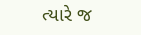ત્યારે જ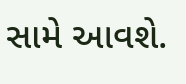સામે આવશે.